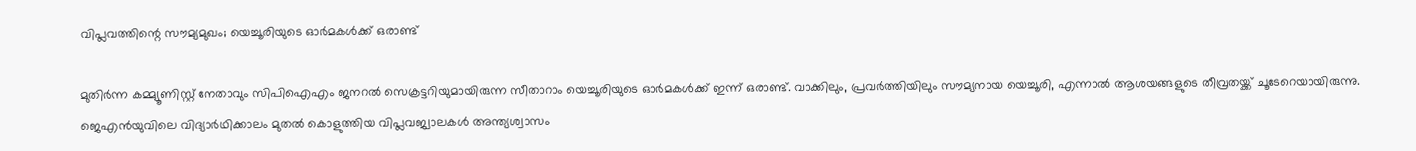വിപ്ലവത്തിന്റെ സൗമ്യമുഖം; യെച്ചൂരിയുടെ ഓർമകൾക്ക് ഒരാണ്ട്

മുതിർന്ന കമ്മ്യൂണിസ്റ്റ് നേതാവും സിപിഐഎം ജനറൽ സെക്രട്ടറിയുമായിരുന്ന സീതാറാം യെച്ചൂരിയുടെ ഓർമകൾക്ക് ഇന്ന് ഒരാണ്ട്. വാക്കിലും, പ്രവർത്തിയിലും സൗമ്യനായ യെച്ചൂരി, എന്നാൽ ആശയങ്ങളുടെ തീവ്രതയ്ക്ക് ചൂടേറെയായിരുന്നു. ജെഎൻയുവിലെ വിദ്യാർഥിക്കാലം മുതൽ കൊളുത്തിയ വിപ്ലവജ്വാലകൾ അന്ത്യശ്വാസം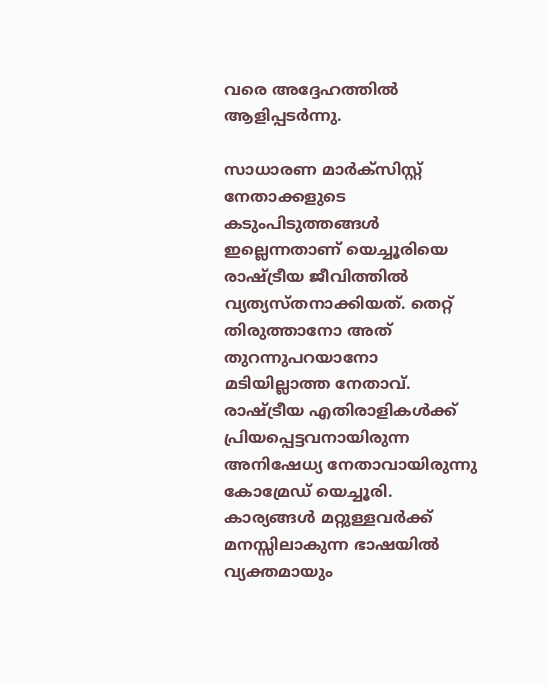വരെ അദ്ദേഹത്തിൽ ആളിപ്പടർന്നു.

സാധാരണ മാർക്സിസ്റ്റ് നേതാക്കളുടെ കടുംപിടുത്തങ്ങൾ ഇല്ലെന്നതാണ് യെച്ചൂരിയെ രാഷ്ട്രീയ ജീവിത്തിൽ വ്യത്യസ്തനാക്കിയത്. തെറ്റ് തിരുത്താനോ അത് തുറന്നുപറയാനോ മടിയില്ലാത്ത നേതാവ്. രാഷ്ട്രീയ എതിരാളികള്‍ക്ക് പ്രിയപ്പെട്ടവനായിരുന്ന അനിഷേധ്യ നേതാവായിരുന്നു കോമ്രേഡ് യെച്ചൂരി. കാര്യങ്ങൾ മറ്റുള്ളവർക്ക് മനസ്സിലാകുന്ന ഭാഷയിൽ വ്യക്തമായും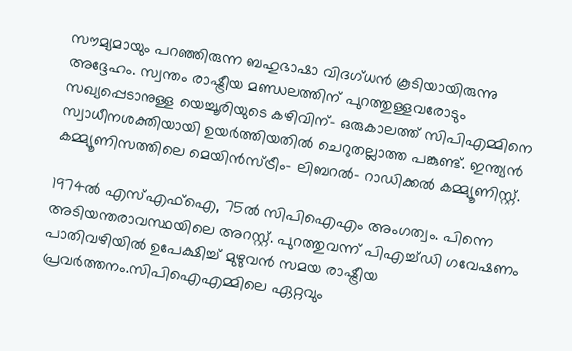സൗമ്യമായും പറഞ്ഞിരുന്ന ബഹുഭാഷാ വിദഗ്ധൻ കൂടിയായിരുന്നു അദ്ദേഹം. സ്വന്തം രാഷ്ട്രീയ മണ്ഡലത്തിന് പുറത്തുള്ളവരോടും സഖ്യപ്പെടാനുള്ള യെച്ചൂരിയുടെ കഴിവിന്- ഒരുകാലത്ത് സിപിഎമ്മിനെ സ്വാധീനശക്തിയായി ഉയർത്തിയതില്‍ ചെറുതല്ലാത്ത പങ്കുണ്ട്. ഇന്ത്യന്‍ കമ്മ്യൂണിസത്തിലെ മെയിന്‍സ്ട്രീം- ലിബറല്‍- റാഡിക്കല്‍ കമ്മ്യൂണിസ്റ്റ്.

1974ൽ എസ്എഫ്ഐ, 75ൽ സിപിഐഎം അംഗത്വം. പിന്നെ അടിയന്തരാവസ്ഥയിലെ അറസ്റ്റ്. പുറത്തുവന്ന് പിഎച്ച്ഡി ഗവേഷണം പാതിവഴിയിൽ ഉപേക്ഷിച്ച് മുഴുവൻ സമയ രാഷ്ട്രീയ പ്രവർത്തനം.സിപിഐഎമ്മിലെ ഏറ്റവും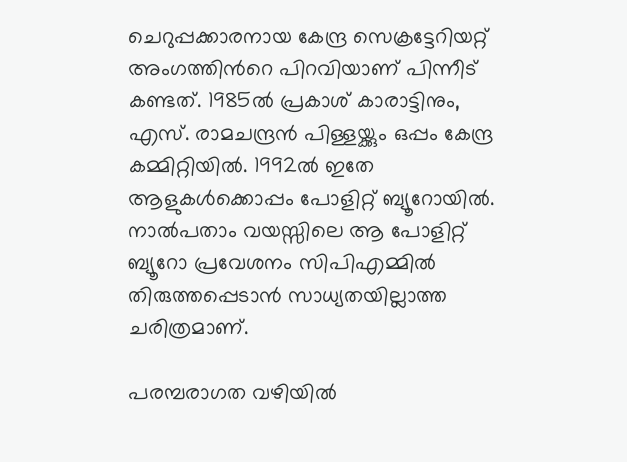ചെറുപ്പക്കാരനായ കേന്ദ്ര സെക്രട്ടേറിയറ്റ് അംഗത്തിൻറെ പിറവിയാണ് പിന്നീട് കണ്ടത്. 1985ൽ പ്രകാശ് കാരാട്ടിനും, എസ്. രാമചന്ദ്രൻ പിള്ളയ്ക്കും ഒപ്പം കേന്ദ്ര കമ്മിറ്റിയിൽ. 1992ൽ ഇതേ ആളുകൾക്കൊപ്പം പോളിറ്റ് ബ്യൂറോയിൽ. നാൽപതാം വയസ്സിലെ ആ പോളിറ്റ് ബ്യൂറോ പ്രവേശനം സിപിഎമ്മിൽ തിരുത്തപ്പെടാൻ സാധ്യതയില്ലാത്ത ചരിത്രമാണ്.

പരമ്പരാഗത വഴിയിൽ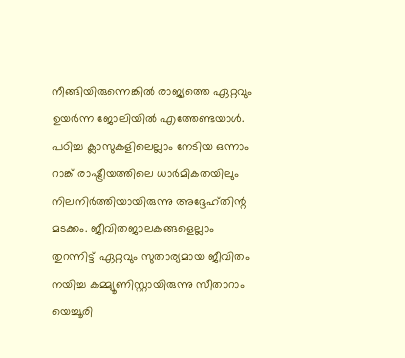നീങ്ങിയിരുന്നെങ്കിൽ രാജ്യത്തെ ഏറ്റവും ഉയർന്ന ജോലിയിൽ എത്തേണ്ടയാൾ. പഠിച്ച ക്ലാസുകളിലെല്ലാം നേടിയ ഒന്നാം റാങ്ക് രാഷ്ട്രീയത്തിലെ ധാർമികതയിലും നിലനിർത്തിയായിരുന്നു അദ്ദേഹ്തിന്റ മടക്കം. ജീവിതജാലകങ്ങളെല്ലാം തുറന്നിട്ട് ഏറ്റവും സുതാര്യമായ ജീവിതം നയിച്ച കമ്മ്യൂണിസ്റ്റായിരുന്നു സീതാറാം യെച്ചൂരി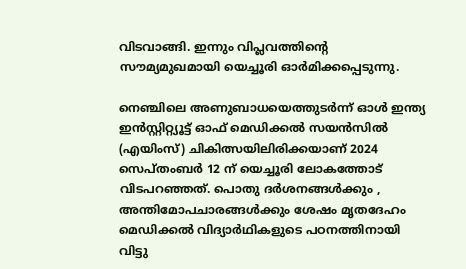വിടവാങ്ങി. ഇന്നും വിപ്ലവത്തിന്റെ സൗമ്യമുഖമായി യെച്ചൂരി ഓർമിക്കപ്പെടുന്നു.

നെഞ്ചിലെ അണുബാധയെത്തുടർന്ന് ഓള്‍ ഇന്ത്യ ഇന്‍സ്റ്റിറ്റ്യൂട്ട് ഓഫ് മെഡിക്കല്‍ സയന്‍സില്‍ (എയിംസ്) ചികിത്സയിലിരിക്കയാണ് 2024 സെപ്തംബർ 12 ന് യെച്ചൂരി ലോകത്തോട് വിടപറഞ്ഞത്. പൊതു ദർശനങ്ങൾക്കും , അന്തിമോപചാരങ്ങൾക്കും ശേഷം മൃതദേഹം മെഡിക്കൽ വിദ്യാർഥികളുടെ പഠനത്തിനായി വിട്ടു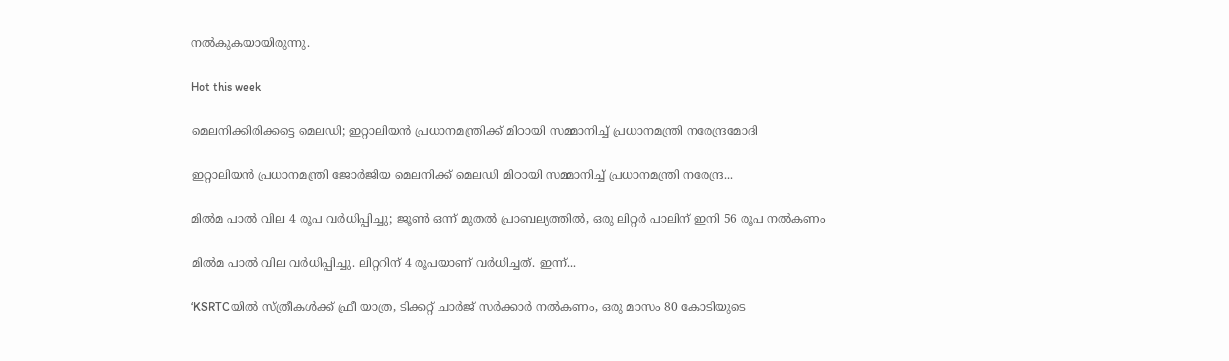നൽകുകയായിരുന്നു.

Hot this week

മെലനിക്കിരിക്കട്ടെ മെലഡി; ഇറ്റാലിയന്‍ പ്രധാനമന്ത്രിക്ക് മിഠായി സമ്മാനിച്ച് പ്രധാനമന്ത്രി നരേന്ദ്രമോദി

ഇറ്റാലിയന്‍ പ്രധാനമന്ത്രി ജോര്‍ജിയ മെലനിക്ക് മെലഡി മിഠായി സമ്മാനിച്ച് പ്രധാനമന്ത്രി നരേന്ദ്ര...

മിൽമ പാൽ വില 4 രൂപ വർധിപ്പിച്ചു; ജൂൺ ഒന്ന് മുതൽ പ്രാബല്യത്തിൽ, ഒരു ലിറ്റർ പാലിന് ഇനി 56 രൂപ നൽകണം

മിൽമ പാൽ വില വർധിപ്പിച്ചു. ലിറ്ററിന് 4 രൂപയാണ് വർധിച്ചത്. ഇന്ന്...

‘KSRTCയിൽ സ്ത്രീകൾക്ക് ഫ്രീ യാത്ര, ടിക്കറ്റ് ചാർജ് സർക്കാർ നൽകണം, ഒരു മാസം 80 കോടിയുടെ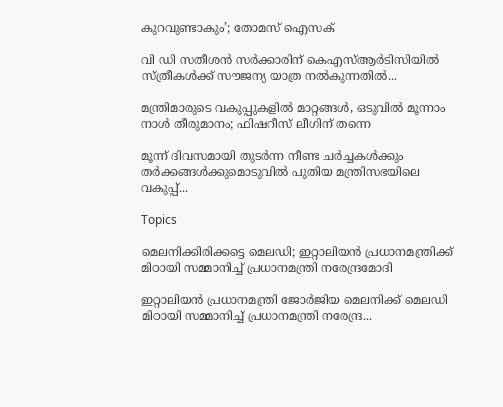കുറവുണ്ടാകും’; തോമസ് ഐസക്

വി ഡി സതീശൻ സർക്കാരിന് കെഎസ്ആർടിസിയിൽ സ്ത്രീകൾക്ക് സൗജന്യ യാത്ര നൽകുന്നതിൽ...

മന്ത്രിമാരുടെ വകുപ്പുകളിൽ മാറ്റങ്ങൾ, ഒടുവിൽ മൂന്നാം നാൾ തീരുമാനം; ഫിഷറീസ് ലീഗിന് തന്നെ

മൂന്ന് ദിവസമായി തുടർന്ന നീണ്ട ചർച്ചകൾക്കും തർക്കങ്ങൾക്കുമൊടുവിൽ പുതിയ മന്ത്രിസഭയിലെ വകുപ്പ്...

Topics

മെലനിക്കിരിക്കട്ടെ മെലഡി; ഇറ്റാലിയന്‍ പ്രധാനമന്ത്രിക്ക് മിഠായി സമ്മാനിച്ച് പ്രധാനമന്ത്രി നരേന്ദ്രമോദി

ഇറ്റാലിയന്‍ പ്രധാനമന്ത്രി ജോര്‍ജിയ മെലനിക്ക് മെലഡി മിഠായി സമ്മാനിച്ച് പ്രധാനമന്ത്രി നരേന്ദ്ര...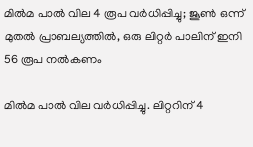മിൽമ പാൽ വില 4 രൂപ വർധിപ്പിച്ചു; ജൂൺ ഒന്ന് മുതൽ പ്രാബല്യത്തിൽ, ഒരു ലിറ്റർ പാലിന് ഇനി 56 രൂപ നൽകണം

മിൽമ പാൽ വില വർധിപ്പിച്ചു. ലിറ്ററിന് 4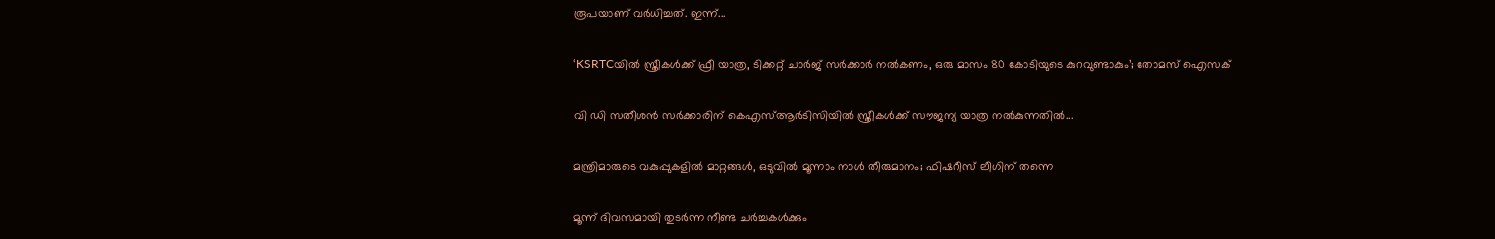രൂപയാണ് വർധിച്ചത്. ഇന്ന്...

‘KSRTCയിൽ സ്ത്രീകൾക്ക് ഫ്രീ യാത്ര, ടിക്കറ്റ് ചാർജ് സർക്കാർ നൽകണം, ഒരു മാസം 80 കോടിയുടെ കുറവുണ്ടാകും’; തോമസ് ഐസക്

വി ഡി സതീശൻ സർക്കാരിന് കെഎസ്ആർടിസിയിൽ സ്ത്രീകൾക്ക് സൗജന്യ യാത്ര നൽകുന്നതിൽ...

മന്ത്രിമാരുടെ വകുപ്പുകളിൽ മാറ്റങ്ങൾ, ഒടുവിൽ മൂന്നാം നാൾ തീരുമാനം; ഫിഷറീസ് ലീഗിന് തന്നെ

മൂന്ന് ദിവസമായി തുടർന്ന നീണ്ട ചർച്ചകൾക്കും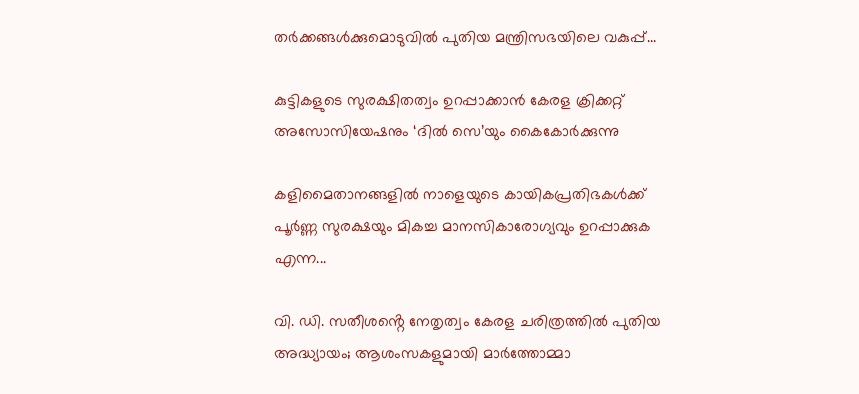തർക്കങ്ങൾക്കുമൊടുവിൽ പുതിയ മന്ത്രിസഭയിലെ വകുപ്പ്...

കുട്ടികളുടെ സുരക്ഷിതത്വം ഉറപ്പാക്കാൻ കേരള ക്രിക്കറ്റ് അസോസിയേഷനും ‘ദിൽ സെ’യും കൈകോർക്കുന്നു

കളിമൈതാനങ്ങളിൽ നാളെയുടെ കായികപ്രതിഭകൾക്ക് പൂർണ്ണ സുരക്ഷയും മികച്ച മാനസികാരോഗ്യവും ഉറപ്പാക്കുക എന്ന...

വി. ഡി. സതീശൻ്റെ നേതൃത്വം കേരള ചരിത്രത്തിൽ പുതിയ അദ്ധ്യായം; ആശംസകളുമായി മാർത്തോമ്മാ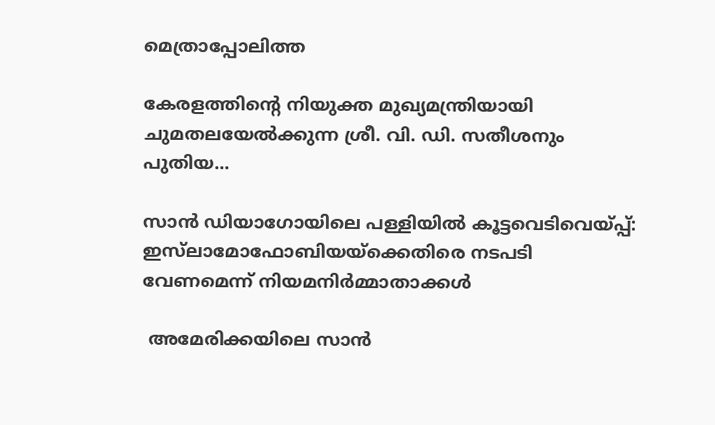മെത്രാപ്പോലിത്ത

കേരളത്തിന്റെ നിയുക്ത മുഖ്യമന്ത്രിയായി ചുമതലയേൽക്കുന്ന ശ്രീ. വി. ഡി. സതീശനും പുതിയ...

സാൻ ഡിയാഗോയിലെ പള്ളിയിൽ കൂട്ടവെടിവെയ്പ്പ്: ഇസ്‌ലാമോഫോബിയയ്‌ക്കെതിരെ നടപടി വേണമെന്ന് നിയമനിർമ്മാതാക്കൾ

 അമേരിക്കയിലെ സാൻ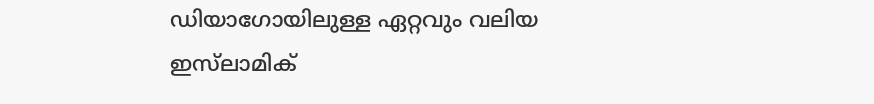ഡിയാഗോയിലുള്ള ഏറ്റവും വലിയ  ഇസ്‌ലാമിക്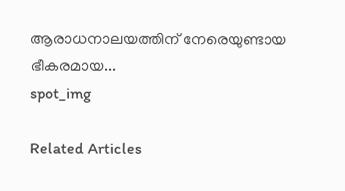ആരാധനാലയത്തിന് നേരെയുണ്ടായ ഭീകരമായ...
spot_img

Related Articles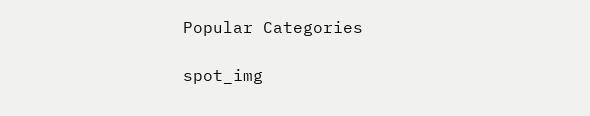Popular Categories

spot_img